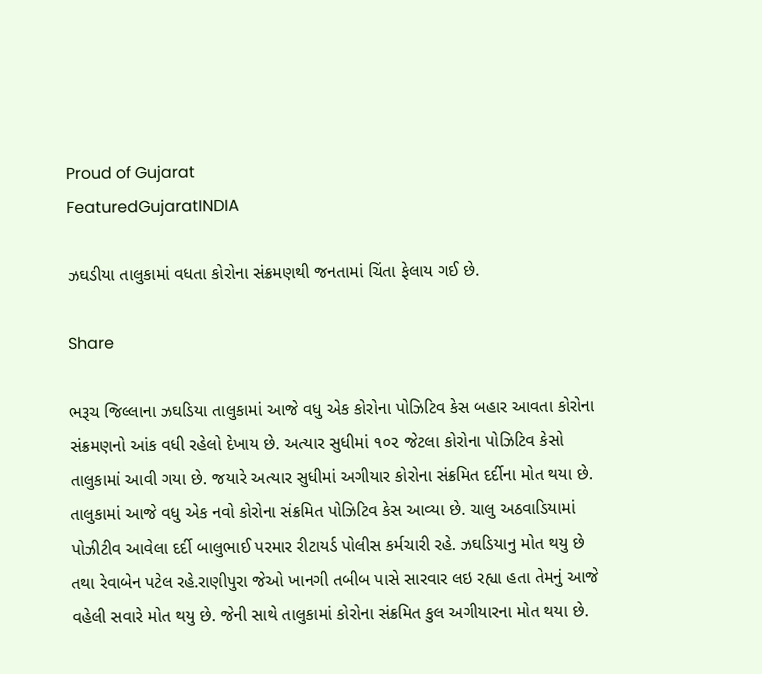Proud of Gujarat
FeaturedGujaratINDIA

ઝઘડીયા તાલુકામાં વધતા કોરોના સંક્રમણથી જનતામાં ચિંતા ફેલાય ગઈ છે.

Share

ભરૂચ જિલ્લાના ઝઘડિયા તાલુકામાં આજે વધુ એક કોરોના પોઝિટિવ કેસ બહાર આવતા કોરોના સંક્રમણનો આંક વધી રહેલો દેખાય છે. અત્યાર સુધીમાં ૧૦૨ જેટલા કોરોના પોઝિટિવ કેસો તાલુકામાં આવી ગયા છે. જયારે અત્યાર સુધીમાં અગીયાર કોરોના સંક્રમિત દર્દીના મોત થયા છે. તાલુકામાં આજે વધુ એક નવો કોરોના સંક્રમિત પોઝિટિવ કેસ આવ્યા છે. ચાલુ અઠવાડિયામાં પોઝીટીવ આવેલા દર્દી બાલુભાઈ પરમાર રીટાયર્ડ પોલીસ કર્મચારી રહે. ઝઘડિયાનુ મોત થયુ છે તથા રેવાબેન‌ પટેલ રહે.રાણીપુરા જેઓ ખાનગી‌‌ તબીબ પાસે સારવા‌ર લઇ રહ્યા હતા‌ તેમનું આજે વહેલી સવારે‌ મોત થયુ‌ છે. જેની સાથે તાલુકામાં કોરોના સંક્રમિત કુલ અગીયારના મોત થયા છે.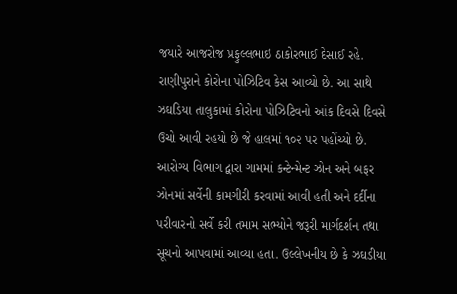જયારે આજરોજ પ્રફુલ્લભાઇ ઠાકોરભાઈ દેસાઈ રહે. રાણીપુરાને કોરોના પોઝિટિવ કેસ આવ્યો છે. આ સાથે ઝઘડિયા તાલુકામાં કોરોના પોઝિટિવનો આંક દિવસે દિવસે ઉચો આવી રહયો છે જે હાલમાં ૧૦૨ પર પહોંચ્યો છે. આરોગ્ય વિભાગ દ્વારા ગામમાં કન્ટેન્મેન્ટ ઝોન અને બફર ઝોનમાં સર્વેની કામગીરી કરવામાં આવી હતી અને દર્દીના પરીવારનો સર્વે કરી તમામ સભ્યોને જરૂરી માર્ગદર્શન તથા સૂચનો આપવામાં આવ્યા હતા. ઉલ્લેખનીય છે કે ઝઘડીયા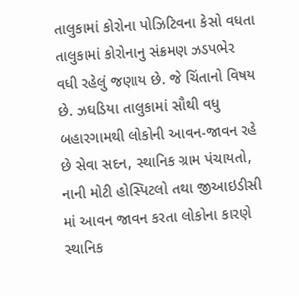તાલુકામાં કોરોના પોઝિટિવના કેસો વધતા તાલુકામાં કોરોનાનુ સંક્રમણ ઝડપભેર વધી રહેલું જણાય છે. જે ચિંતાનો વિષય છે. ઝઘડિયા તાલુકામાં સૌથી વધુ બહારગામથી લોકોની આવન-જાવન રહે છે સેવા સદન, સ્થાનિક ગ્રામ પંચાયતો, નાની મોટી હોસ્પિટલો તથા જીઆઇડીસી માં આવન જાવન કરતા લોકોના કારણે સ્થાનિક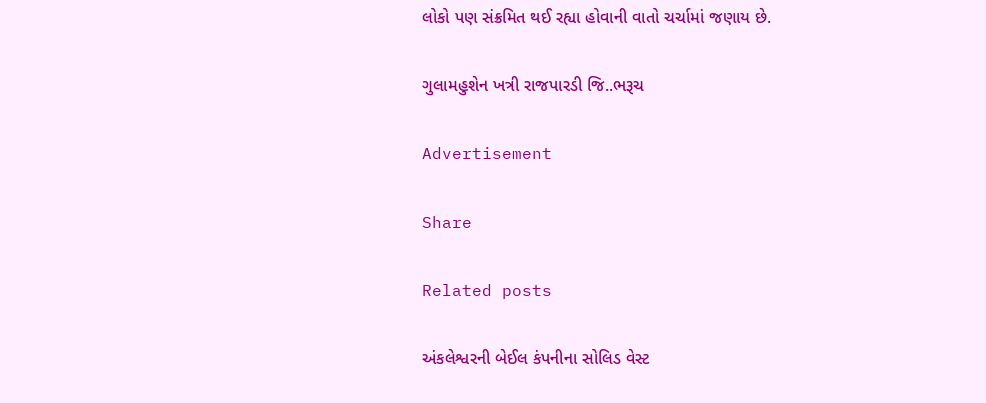લોકો પણ સંક્રમિત થઈ રહ્યા હોવાની વાતો ચર્ચામાં જણાય છે.

ગુલામહુશેન ખત્રી રાજપારડી જિ..ભરૂચ

Advertisement

Share

Related posts

અંકલેશ્વરની બેઈલ કંપનીના સોલિડ વેસ્ટ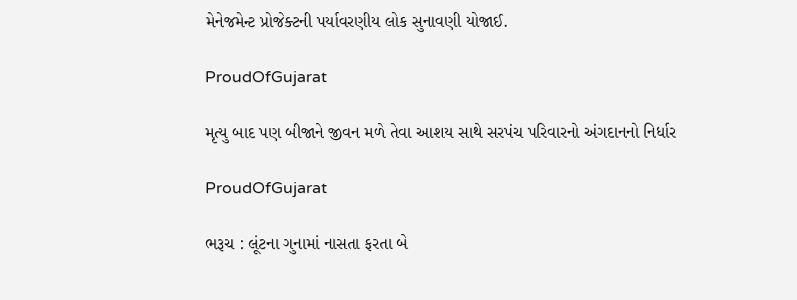મેનેજમેન્ટ પ્રોજેક્ટની પર્યાવરણીય લોક સુનાવણી યોજાઈ.

ProudOfGujarat

મૃત્યુ બાદ પણ બીજાને જીવન મળે તેવા આશય સાથે સરપંચ પરિવારનો અંગદાનનો નિર્ધાર

ProudOfGujarat

ભરૂચ : લૂંટના ગુનામાં નાસતા ફરતા બે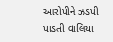આરોપીને ઝડપી પાડતી વાલિયા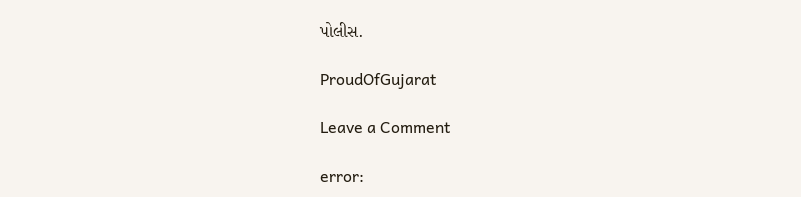પોલીસ.

ProudOfGujarat

Leave a Comment

error: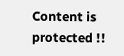Content is protected !!